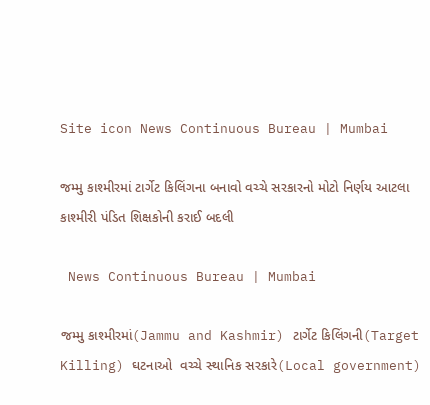Site icon News Continuous Bureau | Mumbai

જમ્મુ કાશ્મીરમાં ટાર્ગેટ કિલિંગના બનાવો વચ્ચે સરકારનો મોટો નિર્ણય આટલા કાશ્મીરી પંડિત શિક્ષકોની કરાઈ બદલી

 News Continuous Bureau | Mumbai

જમ્મુ કાશ્મીરમાં(Jammu and Kashmir) ટાર્ગેટ કિલિંગની(Target Killing) ઘટનાઓ  વચ્ચે સ્થાનિક સરકારે(Local government)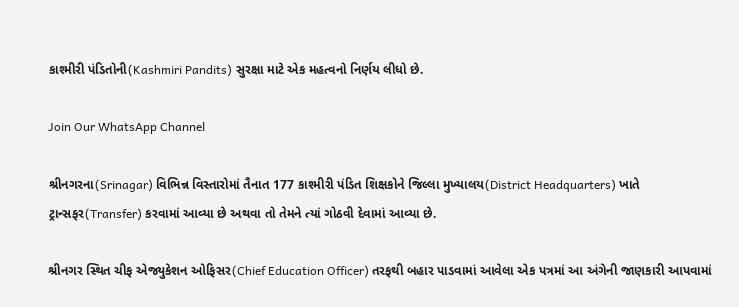કાશ્મીરી પંડિતોની(Kashmiri Pandits) સુરક્ષા માટે એક મહત્વનો નિર્ણય લીધો છે.

Join Our WhatsApp Channel

શ્રીનગરના(Srinagar) વિભિન્ન વિસ્તારોમાં તૈનાત 177 કાશ્મીરી પંડિત શિક્ષકોને જિલ્લા મુખ્યાલય(District Headquarters) ખાતે ટ્રાન્સફર(Transfer) કરવામાં આવ્યા છે અથવા તો તેમને ત્યાં ગોઠવી દેવામાં આવ્યા છે.

શ્રીનગર સ્થિત ચીફ એજ્યુકેશન ઓફિસર(Chief Education Officer) તરફથી બહાર પાડવામાં આવેલા એક પત્રમાં આ અંગેની જાણકારી આપવામાં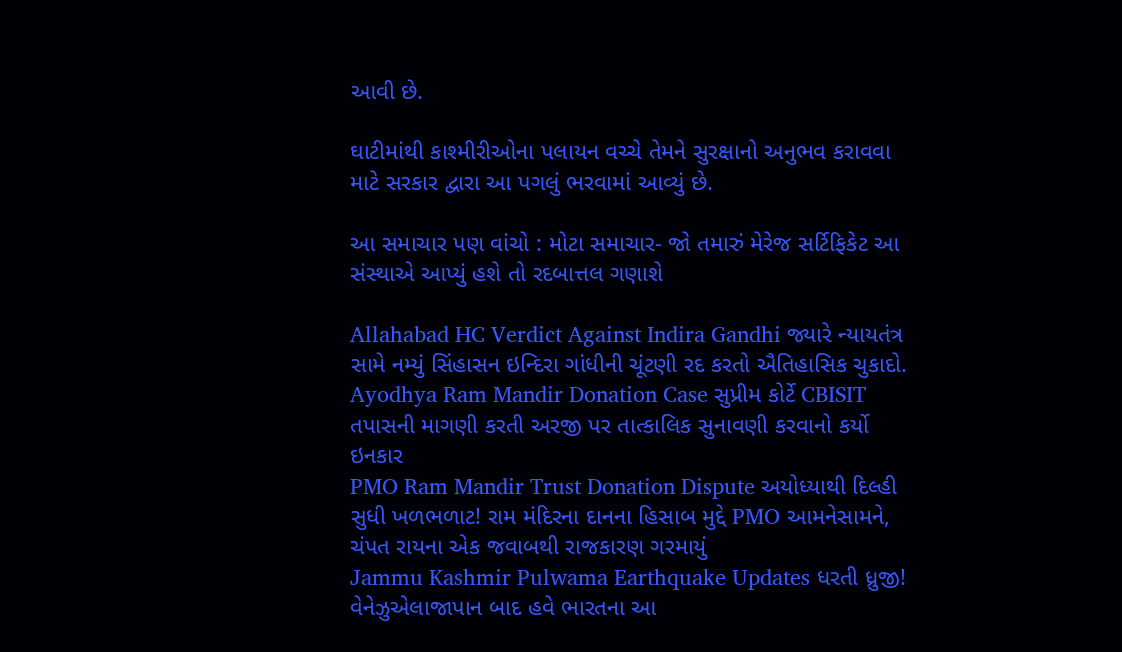આવી છે.

ઘાટીમાંથી કાશ્મીરીઓના પલાયન વચ્ચે તેમને સુરક્ષાનો અનુભવ કરાવવા માટે સરકાર દ્વારા આ પગલું ભરવામાં આવ્યું છે.

આ સમાચાર પણ વાંચો : મોટા સમાચાર- જો તમારું મેરેજ સર્ટિફિકેટ આ સંસ્થાએ આપ્યું હશે તો રદબાત્તલ ગણાશે

Allahabad HC Verdict Against Indira Gandhi જ્યારે ન્યાયતંત્ર સામે નમ્યું સિંહાસન ઇન્દિરા ગાંધીની ચૂંટણી રદ કરતો ઐતિહાસિક ચુકાદો.
Ayodhya Ram Mandir Donation Case સુપ્રીમ કોર્ટે CBISIT તપાસની માગણી કરતી અરજી પર તાત્કાલિક સુનાવણી કરવાનો કર્યો ઇનકાર
PMO Ram Mandir Trust Donation Dispute અયોધ્યાથી દિલ્હી સુધી ખળભળાટ! રામ મંદિરના દાનના હિસાબ મુદ્દે PMO આમનેસામને, ચંપત રાયના એક જવાબથી રાજકારણ ગરમાયું
Jammu Kashmir Pulwama Earthquake Updates ધરતી ધ્રુજી! વેનેઝુએલાજાપાન બાદ હવે ભારતના આ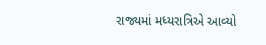રાજ્યમાં મધ્યરાત્રિએ આવ્યો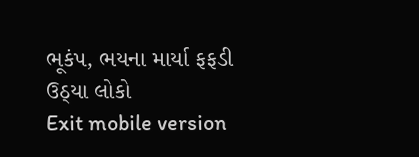ભૂકંપ, ભયના માર્યા ફફડી ઉઠ્યા લોકો
Exit mobile version